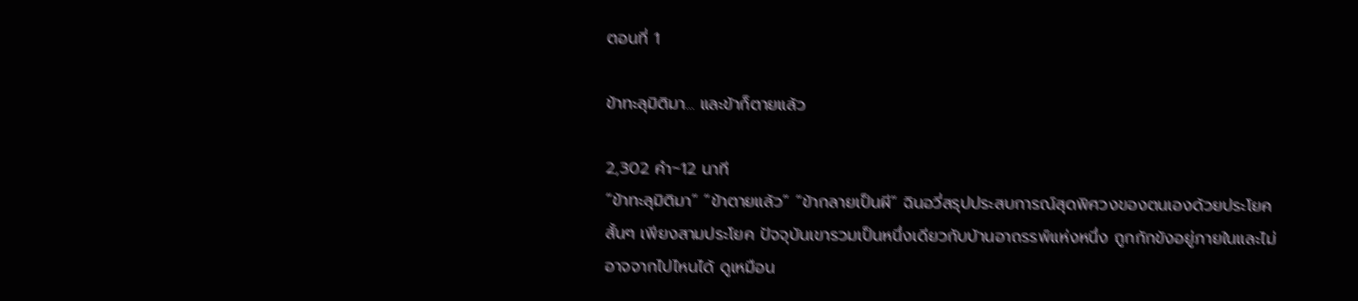ตอนที่ 1

ข้าทะลุมิติมา... และข้าก็ตายแล้ว

2,302 คำ~12 นาที
“ข้าทะลุมิติมา” “ข้าตายแล้ว” “ข้ากลายเป็นผี” ฉินอวี่สรุปประสบการณ์สุดพิศวงของตนเองด้วยประโยคสั้นๆ เพียงสามประโยค ปัจจุบันเขารวมเป็นหนึ่งเดียวกับบ้านอาถรรพ์แห่งหนึ่ง ถูกกักขังอยู่ภายในและไม่อาจจากไปไหนได้ ดูเหมือน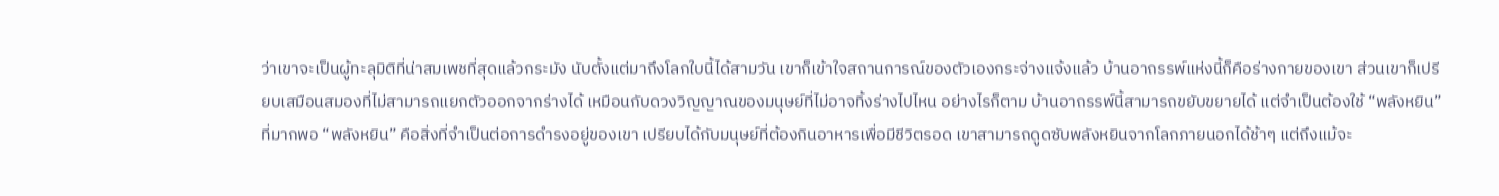ว่าเขาจะเป็นผู้ทะลุมิติที่น่าสมเพชที่สุดแล้วกระมัง นับตั้งแต่มาถึงโลกใบนี้ได้สามวัน เขาก็เข้าใจสถานการณ์ของตัวเองกระจ่างแจ้งแล้ว บ้านอาถรรพ์แห่งนี้ก็คือร่างกายของเขา ส่วนเขาก็เปรียบเสมือนสมองที่ไม่สามารถแยกตัวออกจากร่างได้ เหมือนกับดวงวิญญาณของมนุษย์ที่ไม่อาจทิ้งร่างไปไหน อย่างไรก็ตาม บ้านอาถรรพ์นี้สามารถขยับขยายได้ แต่จำเป็นต้องใช้ “พลังหยิน” ที่มากพอ “พลังหยิน” คือสิ่งที่จำเป็นต่อการดำรงอยู่ของเขา เปรียบได้กับมนุษย์ที่ต้องกินอาหารเพื่อมีชีวิตรอด เขาสามารถดูดซับพลังหยินจากโลกภายนอกได้ช้าๆ แต่ถึงแม้จะ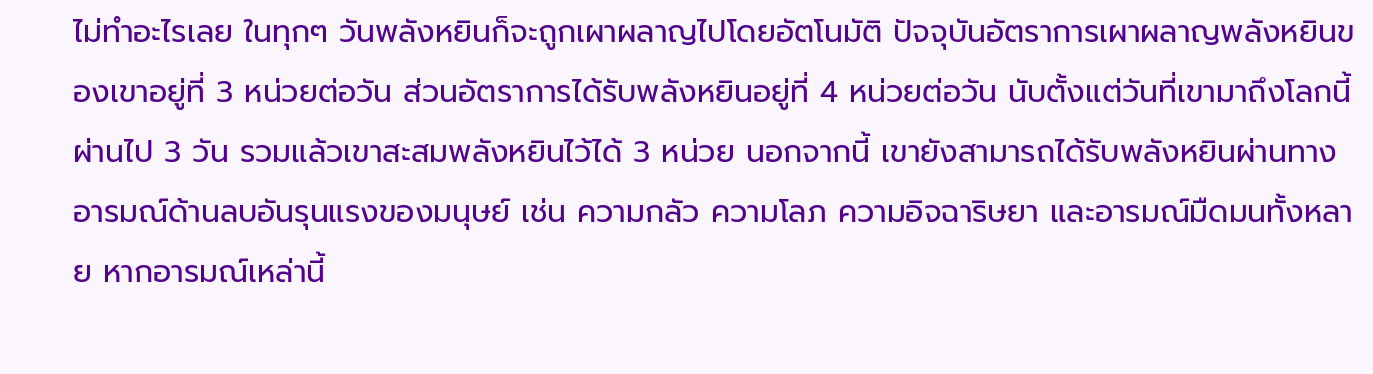ไม่ทำอะไรเลย ในทุกๆ วันพลังหยินก็จะถูกเผาผลาญไปโดยอัตโนมัติ ปัจจุบันอัตราการเผาผลาญพลังหยินของเขาอยู่ที่ 3 หน่วยต่อวัน ส่วนอัตราการได้รับพลังหยินอยู่ที่ 4 หน่วยต่อวัน นับตั้งแต่วันที่เขามาถึงโลกนี้ผ่านไป 3 วัน รวมแล้วเขาสะสมพลังหยินไว้ได้ 3 หน่วย นอกจากนี้ เขายังสามารถได้รับพลังหยินผ่านทางอารมณ์ด้านลบอันรุนแรงของมนุษย์ เช่น ความกลัว ความโลภ ความอิจฉาริษยา และอารมณ์มืดมนทั้งหลาย หากอารมณ์เหล่านี้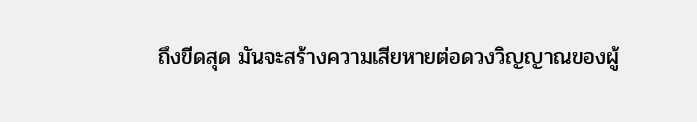ถึงขีดสุด มันจะสร้างความเสียหายต่อดวงวิญญาณของผู้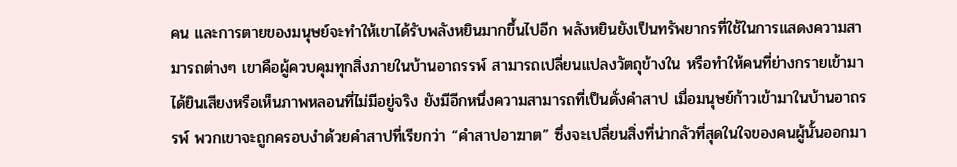คน และการตายของมนุษย์จะทำให้เขาได้รับพลังหยินมากขึ้นไปอีก พลังหยินยังเป็นทรัพยากรที่ใช้ในการแสดงความสามารถต่างๆ เขาคือผู้ควบคุมทุกสิ่งภายในบ้านอาถรรพ์ สามารถเปลี่ยนแปลงวัตถุข้างใน หรือทำให้คนที่ย่างกรายเข้ามาได้ยินเสียงหรือเห็นภาพหลอนที่ไม่มีอยู่จริง ยังมีอีกหนึ่งความสามารถที่เป็นดั่งคำสาป เมื่อมนุษย์ก้าวเข้ามาในบ้านอาถรรพ์ พวกเขาจะถูกครอบงำด้วยคำสาปที่เรียกว่า “คำสาปอาฆาต” ซึ่งจะเปลี่ยนสิ่งที่น่ากลัวที่สุดในใจของคนผู้นั้นออกมา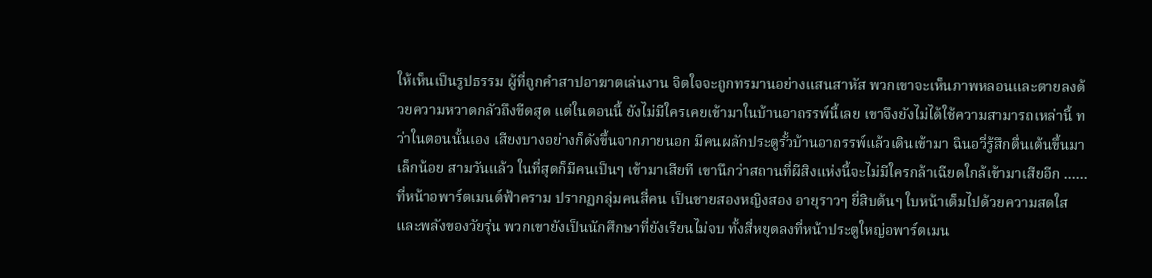ให้เห็นเป็นรูปธรรม ผู้ที่ถูกคำสาปอาฆาตเล่นงาน จิตใจจะถูกทรมานอย่างแสนสาหัส พวกเขาจะเห็นภาพหลอนและตายลงด้วยความหวาดกลัวถึงขีดสุด แต่ในตอนนี้ ยังไม่มีใครเคยเข้ามาในบ้านอาถรรพ์นี้เลย เขาจึงยังไม่ได้ใช้ความสามารถเหล่านี้ ทว่าในตอนนั้นเอง เสียงบางอย่างก็ดังขึ้นจากภายนอก มีคนผลักประตูรั้วบ้านอาถรรพ์แล้วเดินเข้ามา ฉินอวี่รู้สึกตื่นเต้นขึ้นมาเล็กน้อย สามวันแล้ว ในที่สุดก็มีคนเป็นๆ เข้ามาเสียที เขานึกว่าสถานที่ผีสิงแห่งนี้จะไม่มีใครกล้าเฉียดใกล้เข้ามาเสียอีก …… ที่หน้าอพาร์ตเมนต์ฟ้าคราม ปรากฏกลุ่มคนสี่คน เป็นชายสองหญิงสอง อายุราวๆ ยี่สิบต้นๆ ใบหน้าเต็มไปด้วยความสดใสและพลังของวัยรุ่น พวกเขายังเป็นนักศึกษาที่ยังเรียนไม่จบ ทั้งสี่หยุดลงที่หน้าประตูใหญ่อพาร์ตเมน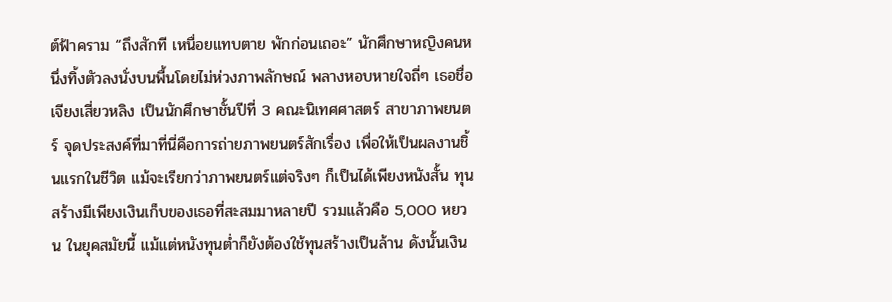ต์ฟ้าคราม “ถึงสักที เหนื่อยแทบตาย พักก่อนเถอะ” นักศึกษาหญิงคนหนึ่งทิ้งตัวลงนั่งบนพื้นโดยไม่ห่วงภาพลักษณ์ พลางหอบหายใจถี่ๆ เธอชื่อเจียงเสี่ยวหลิง เป็นนักศึกษาชั้นปีที่ 3 คณะนิเทศศาสตร์ สาขาภาพยนตร์ จุดประสงค์ที่มาที่นี่คือการถ่ายภาพยนตร์สักเรื่อง เพื่อให้เป็นผลงานชิ้นแรกในชีวิต แม้จะเรียกว่าภาพยนตร์แต่จริงๆ ก็เป็นได้เพียงหนังสั้น ทุนสร้างมีเพียงเงินเก็บของเธอที่สะสมมาหลายปี รวมแล้วคือ 5,000 หยวน ในยุคสมัยนี้ แม้แต่หนังทุนต่ำก็ยังต้องใช้ทุนสร้างเป็นล้าน ดังนั้นเงิน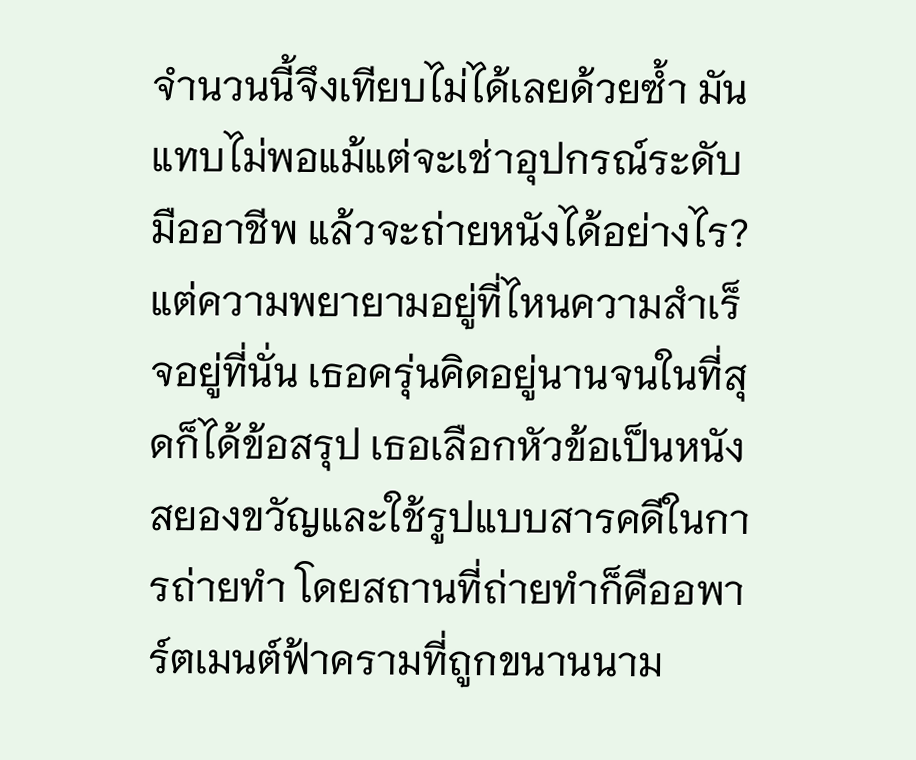จำนวนนี้จึงเทียบไม่ได้เลยด้วยซ้ำ มันแทบไม่พอแม้แต่จะเช่าอุปกรณ์ระดับมืออาชีพ แล้วจะถ่ายหนังได้อย่างไร? แต่ความพยายามอยู่ที่ไหนความสำเร็จอยู่ที่นั่น เธอครุ่นคิดอยู่นานจนในที่สุดก็ได้ข้อสรุป เธอเลือกหัวข้อเป็นหนังสยองขวัญและใช้รูปแบบสารคดีในการถ่ายทำ โดยสถานที่ถ่ายทำก็คืออพาร์ตเมนต์ฟ้าครามที่ถูกขนานนาม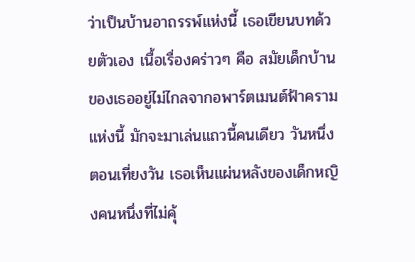ว่าเป็นบ้านอาถรรพ์แห่งนี้ เธอเขียนบทด้วยตัวเอง เนื้อเรื่องคร่าวๆ คือ สมัยเด็กบ้านของเธออยู่ไม่ไกลจากอพาร์ตเมนต์ฟ้าครามแห่งนี้ มักจะมาเล่นแถวนี้คนเดียว วันหนึ่งตอนเที่ยงวัน เธอเห็นแผ่นหลังของเด็กหญิงคนหนึ่งที่ไม่คุ้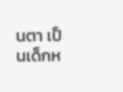นตา เป็นเด็กห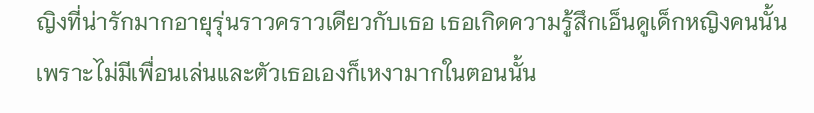ญิงที่น่ารักมากอายุรุ่นราวคราวเดียวกับเธอ เธอเกิดความรู้สึกเอ็นดูเด็กหญิงคนนั้น เพราะไม่มีเพื่อนเล่นและตัวเธอเองก็เหงามากในตอนนั้น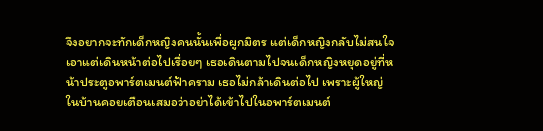จึงอยากจะทักเด็กหญิงคนนั้นเพื่อผูกมิตร แต่เด็กหญิงกลับไม่สนใจเอาแต่เดินหน้าต่อไปเรื่อยๆ เธอเดินตามไปจนเด็กหญิงหยุดอยู่ที่หน้าประตูอพาร์ตเมนต์ฟ้าคราม เธอไม่กล้าเดินต่อไป เพราะผู้ใหญ่ในบ้านคอยเตือนเสมอว่าอย่าได้เข้าไปในอพาร์ตเมนต์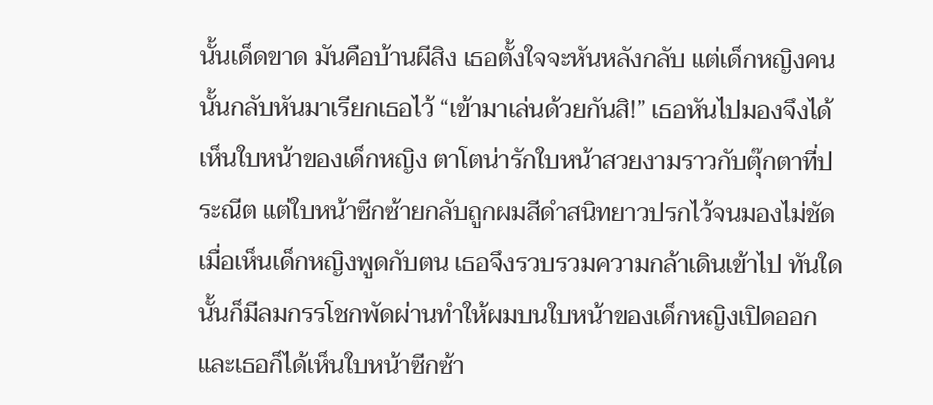นั้นเด็ดขาด มันคือบ้านผีสิง เธอตั้งใจจะหันหลังกลับ แต่เด็กหญิงคนนั้นกลับหันมาเรียกเธอไว้ “เข้ามาเล่นด้วยกันสิ!” เธอหันไปมองจึงได้เห็นใบหน้าของเด็กหญิง ตาโตน่ารักใบหน้าสวยงามราวกับตุ๊กตาที่ประณีต แต่ใบหน้าซีกซ้ายกลับถูกผมสีดำสนิทยาวปรกไว้จนมองไม่ชัด เมื่อเห็นเด็กหญิงพูดกับตน เธอจึงรวบรวมความกล้าเดินเข้าไป ทันใดนั้นก็มีลมกรรโชกพัดผ่านทำให้ผมบนใบหน้าของเด็กหญิงเปิดออก และเธอก็ได้เห็นใบหน้าซีกซ้า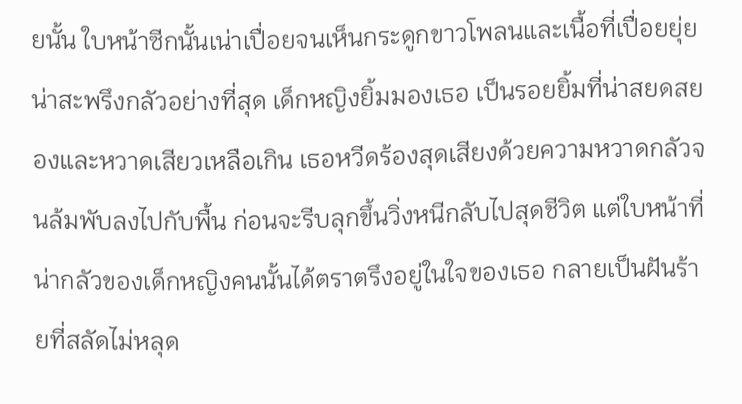ยนั้น ใบหน้าซีกนั้นเน่าเปื่อยจนเห็นกระดูกขาวโพลนและเนื้อที่เปื่อยยุ่ย น่าสะพรึงกลัวอย่างที่สุด เด็กหญิงยิ้มมองเธอ เป็นรอยยิ้มที่น่าสยดสยองและหวาดเสียวเหลือเกิน เธอหวีดร้องสุดเสียงด้วยความหวาดกลัวจนล้มพับลงไปกับพื้น ก่อนจะรีบลุกขึ้นวิ่งหนีกลับไปสุดชีวิต แต่ใบหน้าที่น่ากลัวของเด็กหญิงคนนั้นได้ตราตรึงอยู่ในใจของเธอ กลายเป็นฝันร้ายที่สลัดไม่หลุด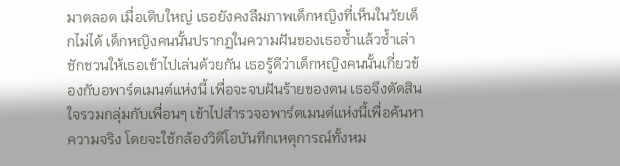มาตลอด เมื่อเติบใหญ่ เธอยังคงลืมภาพเด็กหญิงที่เห็นในวัยเด็กไม่ได้ เด็กหญิงคนนั้นปรากฏในความฝันของเธอซ้ำแล้วซ้ำเล่า ชักชวนให้เธอเข้าไปเล่นด้วยกัน เธอรู้ดีว่าเด็กหญิงคนนั้นเกี่ยวข้องกับอพาร์ตเมนต์แห่งนี้ เพื่อจะจบฝันร้ายของตน เธอจึงตัดสินใจรวมกลุ่มกับเพื่อนๆ เข้าไปสำรวจอพาร์ตเมนต์แห่งนี้เพื่อค้นหาความจริง โดยจะใช้กล้องวิดีโอบันทึกเหตุการณ์ทั้งหม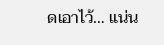ดเอาไว้… แน่น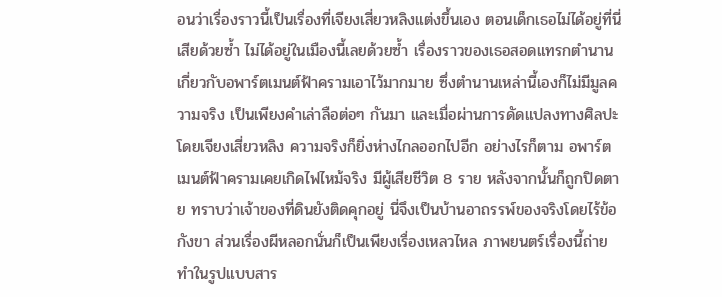อนว่าเรื่องราวนี้เป็นเรื่องที่เจียงเสี่ยวหลิงแต่งขึ้นเอง ตอนเด็กเธอไม่ได้อยู่ที่นี่เสียด้วยซ้ำ ไม่ได้อยู่ในเมืองนี้เลยด้วยซ้ำ เรื่องราวของเธอสอดแทรกตำนานเกี่ยวกับอพาร์ตเมนต์ฟ้าครามเอาไว้มากมาย ซึ่งตำนานเหล่านี้เองก็ไม่มีมูลความจริง เป็นเพียงคำเล่าลือต่อๆ กันมา และเมื่อผ่านการดัดแปลงทางศิลปะโดยเจียงเสี่ยวหลิง ความจริงก็ยิ่งห่างไกลออกไปอีก อย่างไรก็ตาม อพาร์ตเมนต์ฟ้าครามเคยเกิดไฟไหม้จริง มีผู้เสียชีวิต 8 ราย หลังจากนั้นก็ถูกปิดตาย ทราบว่าเจ้าของที่ดินยังติดคุกอยู่ นี่จึงเป็นบ้านอาถรรพ์ของจริงโดยไร้ข้อกังขา ส่วนเรื่องผีหลอกนั่นก็เป็นเพียงเรื่องเหลวไหล ภาพยนตร์เรื่องนี้ถ่ายทำในรูปแบบสาร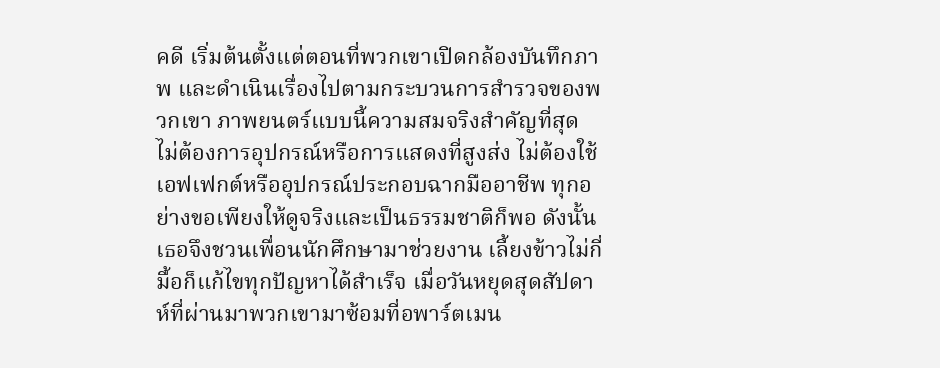คดี เริ่มต้นตั้งแต่ตอนที่พวกเขาเปิดกล้องบันทึกภาพ และดำเนินเรื่องไปตามกระบวนการสำรวจของพวกเขา ภาพยนตร์แบบนี้ความสมจริงสำคัญที่สุด ไม่ต้องการอุปกรณ์หรือการแสดงที่สูงส่ง ไม่ต้องใช้เอฟเฟกต์หรืออุปกรณ์ประกอบฉากมืออาชีพ ทุกอย่างขอเพียงให้ดูจริงและเป็นธรรมชาติก็พอ ดังนั้นเธอจึงชวนเพื่อนนักศึกษามาช่วยงาน เลี้ยงข้าวไม่กี่มื้อก็แก้ไขทุกปัญหาได้สำเร็จ เมื่อวันหยุดสุดสัปดาห์ที่ผ่านมาพวกเขามาซ้อมที่อพาร์ตเมน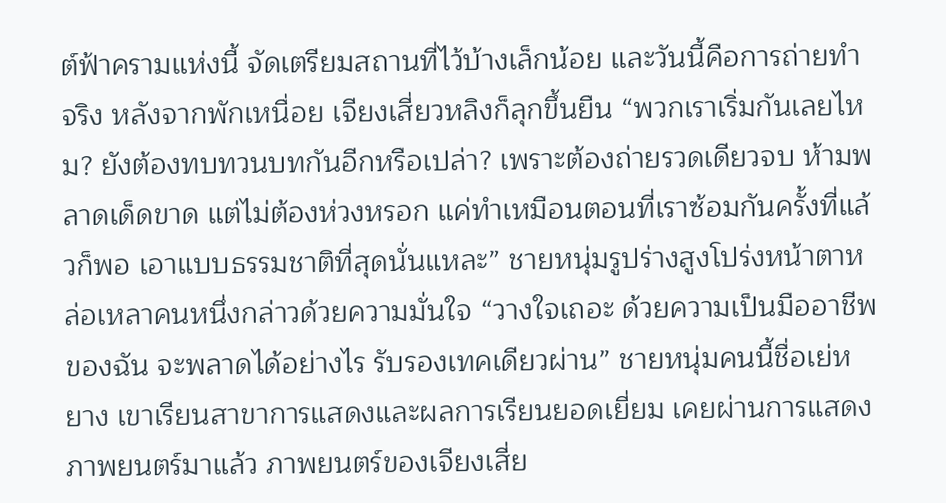ต์ฟ้าครามแห่งนี้ จัดเตรียมสถานที่ไว้บ้างเล็กน้อย และวันนี้คือการถ่ายทำจริง หลังจากพักเหนื่อย เจียงเสี่ยวหลิงก็ลุกขึ้นยืน “พวกเราเริ่มกันเลยไหม? ยังต้องทบทวนบทกันอีกหรือเปล่า? เพราะต้องถ่ายรวดเดียวจบ ห้ามพลาดเด็ดขาด แต่ไม่ต้องห่วงหรอก แค่ทำเหมือนตอนที่เราซ้อมกันครั้งที่แล้วก็พอ เอาแบบธรรมชาติที่สุดนั่นแหละ” ชายหนุ่มรูปร่างสูงโปร่งหน้าตาหล่อเหลาคนหนึ่งกล่าวด้วยความมั่นใจ “วางใจเถอะ ด้วยความเป็นมืออาชีพของฉัน จะพลาดได้อย่างไร รับรองเทคเดียวผ่าน” ชายหนุ่มคนนี้ชื่อเย่หยาง เขาเรียนสาขาการแสดงและผลการเรียนยอดเยี่ยม เคยผ่านการแสดงภาพยนตร์มาแล้ว ภาพยนตร์ของเจียงเสี่ย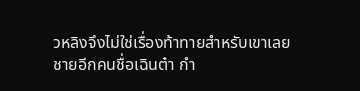วหลิงจึงไม่ใช่เรื่องท้าทายสำหรับเขาเลย ชายอีกคนชื่อเฉินต๋า กำ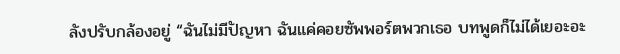ลังปรับกล้องอยู่ “ฉันไม่มีปัญหา ฉันแค่คอยซัพพอร์ตพวกเธอ บทพูดก็ไม่ได้เยอะอะ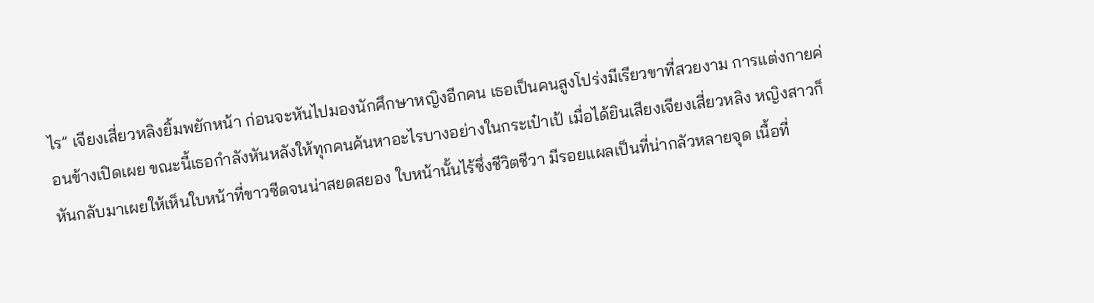ไร” เจียงเสี่ยวหลิงยิ้มพยักหน้า ก่อนจะหันไปมองนักศึกษาหญิงอีกคน เธอเป็นคนสูงโปร่งมีเรียวขาที่สวยงาม การแต่งกายค่อนข้างเปิดเผย ขณะนี้เธอกำลังหันหลังให้ทุกคนค้นหาอะไรบางอย่างในกระเป๋าเป้ เมื่อได้ยินเสียงเจียงเสี่ยวหลิง หญิงสาวก็หันกลับมาเผยให้เห็นใบหน้าที่ขาวซีดจนน่าสยดสยอง ใบหน้านั้นไร้ซึ่งชีวิตชีวา มีรอยแผลเป็นที่น่ากลัวหลายจุด เนื้อที่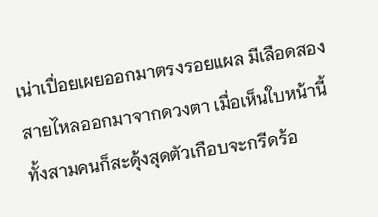เน่าเปื่อยเผยออกมาตรงรอยแผล มีเลือดสองสายไหลออกมาจากดวงตา เมื่อเห็นใบหน้านี้ ทั้งสามคนก็สะดุ้งสุดตัวเกือบจะกรีดร้อ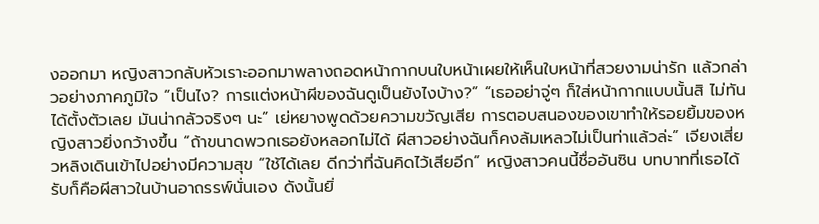งออกมา หญิงสาวกลับหัวเราะออกมาพลางถอดหน้ากากบนใบหน้าเผยให้เห็นใบหน้าที่สวยงามน่ารัก แล้วกล่าวอย่างภาคภูมิใจ “เป็นไง? การแต่งหน้าผีของฉันดูเป็นยังไงบ้าง?” “เธออย่าจู่ๆ ก็ใส่หน้ากากแบบนั้นสิ ไม่ทันได้ตั้งตัวเลย มันน่ากลัวจริงๆ นะ” เย่หยางพูดด้วยความขวัญเสีย การตอบสนองของเขาทำให้รอยยิ้มของหญิงสาวยิ่งกว้างขึ้น “ถ้าขนาดพวกเธอยังหลอกไม่ได้ ผีสาวอย่างฉันก็คงล้มเหลวไม่เป็นท่าแล้วล่ะ” เจียงเสี่ยวหลิงเดินเข้าไปอย่างมีความสุข “ใช้ได้เลย ดีกว่าที่ฉันคิดไว้เสียอีก” หญิงสาวคนนี้ชื่ออันซิน บทบาทที่เธอได้รับก็คือผีสาวในบ้านอาถรรพ์นั่นเอง ดังนั้นยิ่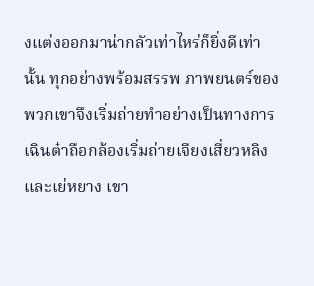งแต่งออกมาน่ากลัวเท่าไหร่ก็ยิ่งดีเท่านั้น ทุกอย่างพร้อมสรรพ ภาพยนตร์ของพวกเขาจึงเริ่มถ่ายทำอย่างเป็นทางการ เฉินต๋าถือกล้องเริ่มถ่ายเจียงเสี่ยวหลิงและเย่หยาง เขา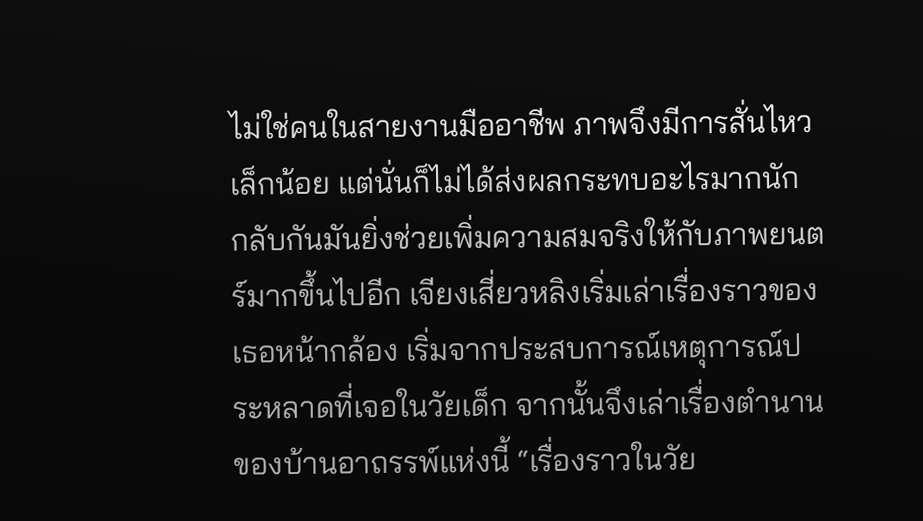ไม่ใช่คนในสายงานมืออาชีพ ภาพจึงมีการสั่นไหวเล็กน้อย แต่นั่นก็ไม่ได้ส่งผลกระทบอะไรมากนัก กลับกันมันยิ่งช่วยเพิ่มความสมจริงให้กับภาพยนตร์มากขึ้นไปอีก เจียงเสี่ยวหลิงเริ่มเล่าเรื่องราวของเธอหน้ากล้อง เริ่มจากประสบการณ์เหตุการณ์ประหลาดที่เจอในวัยเด็ก จากนั้นจึงเล่าเรื่องตำนานของบ้านอาถรรพ์แห่งนี้ “เรื่องราวในวัย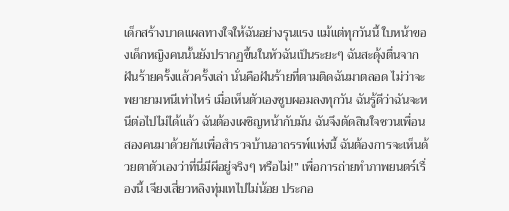เด็กสร้างบาดแผลทางใจให้ฉันอย่างรุนแรง แม้แต่ทุกวันนี้ ใบหน้าของเด็กหญิงคนนั้นยังปรากฏขึ้นในหัวฉันเป็นระยะๆ ฉันสะดุ้งตื่นจากฝันร้ายครั้งแล้วครั้งเล่า นั่นคือฝันร้ายที่ตามติดฉันมาตลอด ไม่ว่าจะพยายามหนีเท่าไหร่ เมื่อเห็นตัวเองซูบผอมลงทุกวัน ฉันรู้ดีว่าฉันจะหนีต่อไปไม่ได้แล้ว ฉันต้องเผชิญหน้ากับมัน ฉันจึงตัดสินใจชวนเพื่อนสองคนมาด้วยกันเพื่อสำรวจบ้านอาถรรพ์แห่งนี้ ฉันต้องการจะเห็นด้วยตาตัวเองว่าที่นี่มีผีอยู่จริงๆ หรือไม่!” เพื่อการถ่ายทำภาพยนตร์เรื่องนี้ เจียงเสี่ยวหลิงทุ่มเทไปไม่น้อย ประกอ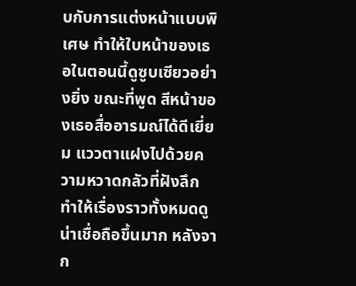บกับการแต่งหน้าแบบพิเศษ ทำให้ใบหน้าของเธอในตอนนี้ดูซูบเซียวอย่างยิ่ง ขณะที่พูด สีหน้าของเธอสื่ออารมณ์ได้ดีเยี่ยม แววตาแฝงไปด้วยความหวาดกลัวที่ฝังลึก ทำให้เรื่องราวทั้งหมดดูน่าเชื่อถือขึ้นมาก หลังจาก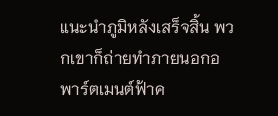แนะนำภูมิหลังเสร็จสิ้น พวกเขาก็ถ่ายทำภายนอกอพาร์ตเมนต์ฟ้าค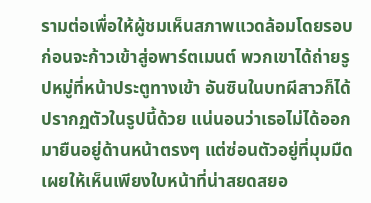รามต่อเพื่อให้ผู้ชมเห็นสภาพแวดล้อมโดยรอบ ก่อนจะก้าวเข้าสู่อพาร์ตเมนต์ พวกเขาได้ถ่ายรูปหมู่ที่หน้าประตูทางเข้า อันซินในบทผีสาวก็ได้ปรากฏตัวในรูปนี้ด้วย แน่นอนว่าเธอไม่ได้ออกมายืนอยู่ด้านหน้าตรงๆ แต่ซ่อนตัวอยู่ที่มุมมืด เผยให้เห็นเพียงใบหน้าที่น่าสยดสยอ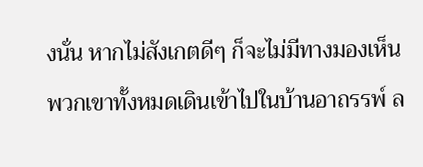งนั่น หากไม่สังเกตดีๆ ก็จะไม่มีทางมองเห็น พวกเขาทั้งหมดเดินเข้าไปในบ้านอาถรรพ์ ล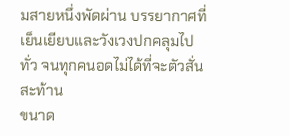มสายหนึ่งพัดผ่าน บรรยากาศที่เย็นเยียบและวังเวงปกคลุมไปทั่ว จนทุกคนอดไม่ได้ที่จะตัวสั่นสะท้าน
ขนาด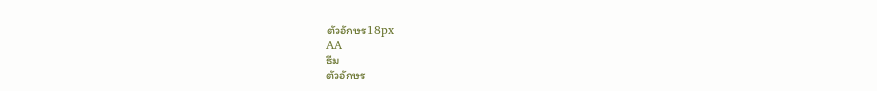ตัวอักษร18px
AA
ธีม
ตัวอักษร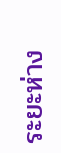ระยะห่าง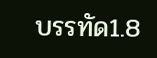บรรทัด1.8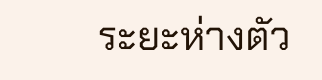ระยะห่างตัว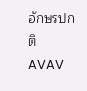อักษรปกติ
AVAV